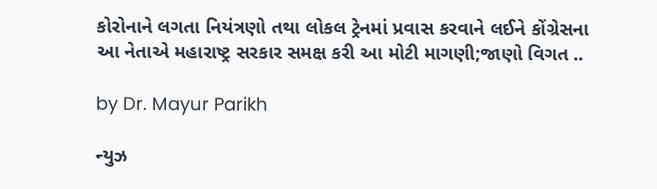કોરોનાને લગતા નિયંત્રણો તથા લોકલ ટ્રેનમાં પ્રવાસ કરવાને લઈને કોંગ્રેસના આ નેતાએ મહારાષ્ટ્ર સરકાર સમક્ષ કરી આ મોટી માગણી;જાણો વિગત ..

by Dr. Mayur Parikh

ન્યુઝ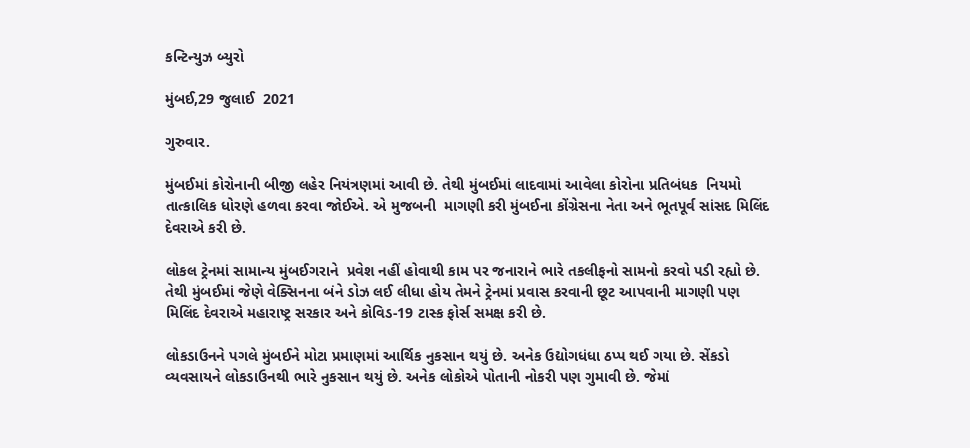કન્ટિન્યુઝ બ્યુરો

મુંબઈ,29 જુલાઈ  2021

ગુરુવાર.

મુંબઈમાં કોરોનાની બીજી લહેર નિયંત્રણમાં આવી છે. તેથી મુંબઈમાં લાદવામાં આવેલા કોરોના પ્રતિબંધક  નિયમો તાત્કાલિક ધોરણે હળવા કરવા જોઈએ. એ મુજબની  માગણી કરી મુંબઈના કોંગ્રેસના નેતા અને ભૂતપૂર્વ સાંસદ મિલિંદ દેવરાએ કરી છે.

લોકલ ટ્રેનમાં સામાન્ય મુંબઈગરાને  પ્રવેશ નહીં હોવાથી કામ પર જનારાને ભારે તકલીફનો સામનો કરવો પડી રહ્યો છે. તેથી મુંબઈમાં જેણે વેક્સિનના બંને ડોઝ લઈ લીધા હોય તેમને ટ્રેનમાં પ્રવાસ કરવાની છૂટ આપવાની માગણી પણ મિલિંદ દેવરાએ મહારાષ્ટ્ર સરકાર અને કોવિડ-19 ટાસ્ક ફોર્સ સમક્ષ કરી છે.

લોકડાઉનને પગલે મુંબઈને મોટા પ્રમાણમાં આર્થિક નુકસાન થયું છે. અનેક ઉદ્યોગધંધા ઠપ્પ થઈ ગયા છે. સેંકડો વ્યવસાયને લોકડાઉનથી ભારે નુકસાન થયું છે. અનેક લોકોએ પોતાની નોકરી પણ ગુમાવી છે. જેમાં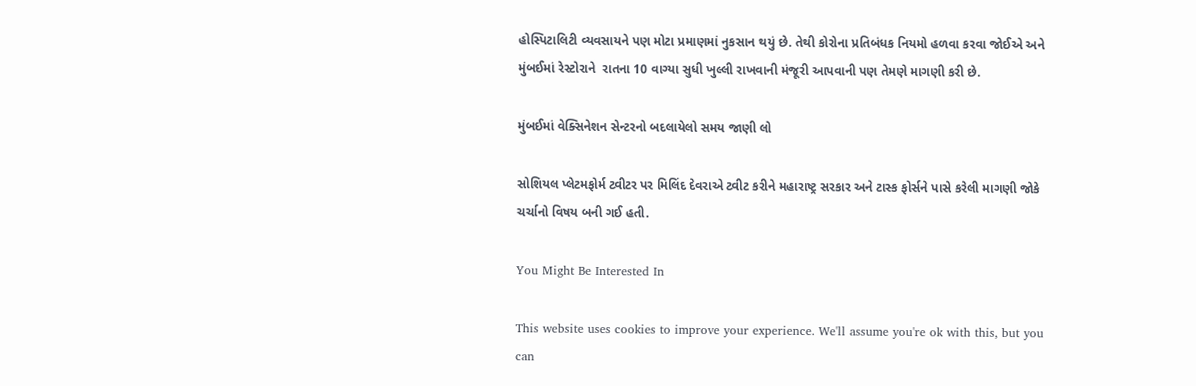હોસ્પિટાલિટી વ્યવસાયને પણ મોટા પ્રમાણમાં નુકસાન થયું છે. તેથી કોરોના પ્રતિબંધક નિયમો હળવા કરવા જોઈએ અને  મુંબઈમાં રેસ્ટોરાને  રાતના 10 વાગ્યા સુધી ખુલ્લી રાખવાની મંજૂરી આપવાની પણ તેમણે માગણી કરી છે.

મુંબઈમાં વેક્સિનેશન સેન્ટરનો બદલાયેલો સમય જાણી લો

સોશિયલ પ્લેટમફોર્મ ટ્વીટર પર મિલિંદ દેવરાએ ટ્વીટ કરીને મહારાષ્ટ્ર સરકાર અને ટાસ્ક ફોર્સને પાસે કરેલી માગણી જોકે ચર્ચાનો વિષય બની ગઈ હતી.

You Might Be Interested In

This website uses cookies to improve your experience. We'll assume you're ok with this, but you can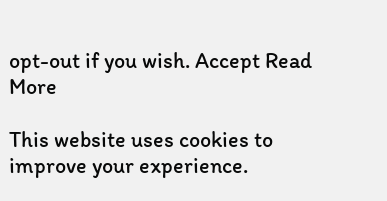opt-out if you wish. Accept Read More

This website uses cookies to improve your experience.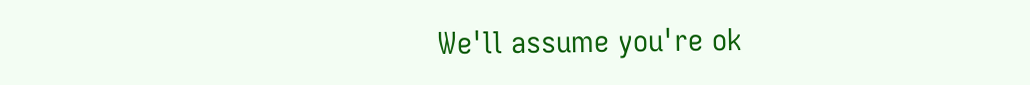We'll assume you're ok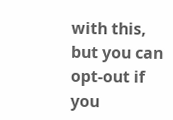with this, but you can opt-out if you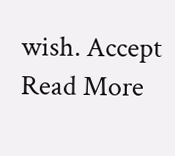wish. Accept Read More